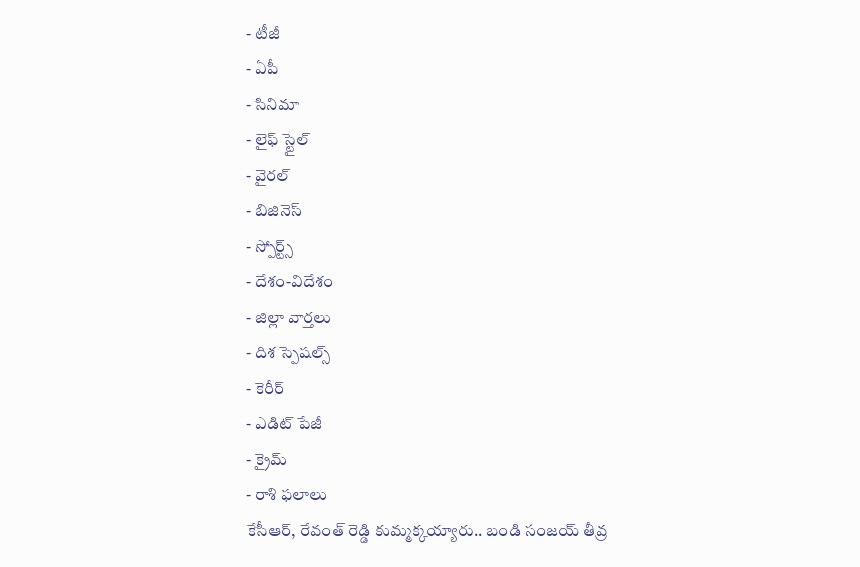- టీజీ
- ఏపీ
- సినిమా
- లైఫ్ స్టైల్
- వైరల్
- బిజినెస్
- స్పోర్ట్స్
- దేశం-విదేశం
- జిల్లా వార్తలు
- దిశ స్పెషల్స్
- కెరీర్
- ఎడిట్ పేజీ
- క్రైమ్
- రాశి ఫలాలు
కేసీఆర్, రేవంత్ రెడ్డి కుమ్మక్కయ్యారు.. బండి సంజయ్ తీవ్ర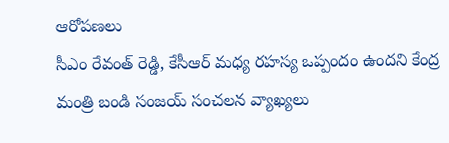ఆరోపణలు
సీఎం రేవంత్ రెడ్డి, కేసీఆర్ మధ్య రహస్య ఒప్పందం ఉందని కేంద్ర మంత్రి బండి సంజయ్ సంచలన వ్యాఖ్యలు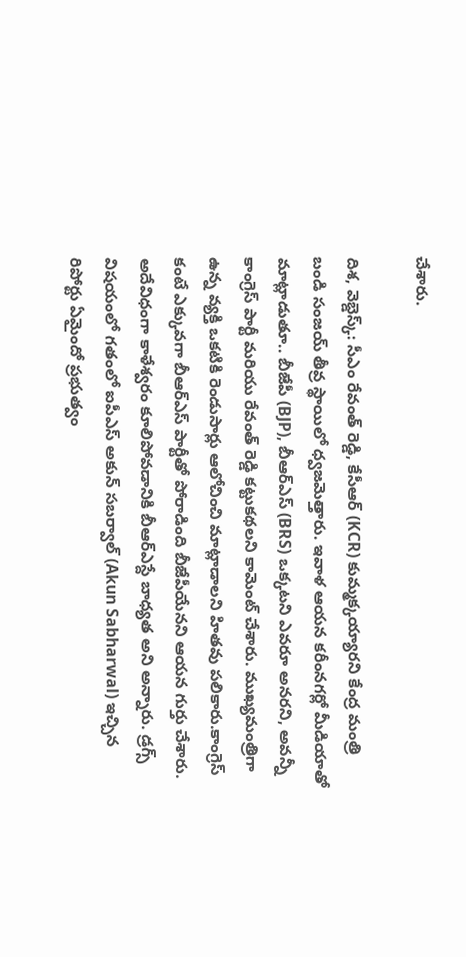చేశారు.

దిశ, వెబ్డెస్క్: సీఎం రేవంత్ రెడ్డి, కేసీఆర్ (KCR) కుమ్మక్కయ్యారని కేంద్ర మంత్రి బండి సంజయ్ తీవ్ర స్థాయిలో ధ్వజమెత్తారు. ఇవాళ ఆయన కరీంనగర్లో మీడియాతో మాట్లాడుతూ.. బీజేపీ (BJP), బీఆర్ఎస్ (BRS) ఒక్కటని ఎవరూ అనరని, అవన్నీ కాంగ్రెస్ పార్టీ మరియు రేవంత్ రెడ్డి కట్టుకథలని కామెంట్ చేశారు. ముఖ్యమంత్రిగా ఉన్న వ్యక్తి ఒకటికి రెండుసార్లు ఆలోచించి మాట్లాడాలని హితవు పలికారు.కాంగ్రెస్ కంటే ఎక్కువగా బీఆర్ఎస్ పార్టీతో పోరాడింది బీజేపీయేనని ఆయన గుర్తు చేశారు. అదేవిధంగా కాళేశ్వరం కూలిపోవడానికి బీఆర్ఎస్దే బాధ్యత అని అన్నారు. డ్రగ్స్ విషయంలో గతంలో ఐపీఎస్ అకున్ సబర్వాల్ (Akun Sabharwal) ఇచ్చిన రిపోర్టు ఏమైందో ప్రభుత్వం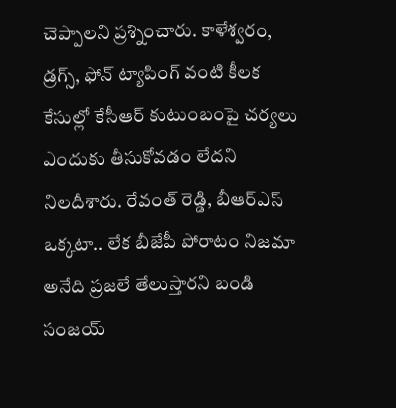చెప్పాలని ప్రశ్నించారు. కాళేశ్వరం, డ్రగ్స్, ఫోన్ ట్యాపింగ్ వంటి కీలక కేసుల్లో కేసీఆర్ కుటుంబంపై చర్యలు ఎందుకు తీసుకోవడం లేదని నిలదీశారు. రేవంత్ రెడ్డి, బీఆర్ఎస్ ఒక్కటా.. లేక బీజేపీ పోరాటం నిజమా అనేది ప్రజలే తేలుస్తారని బండి సంజయ్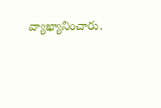వ్యాఖ్యానించారు.